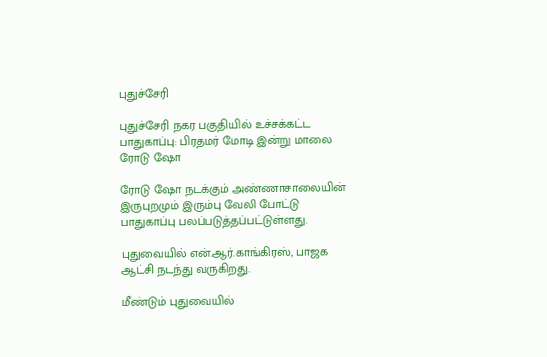புதுச்சேரி

புதுச்சேரி நகர பகுதியில் உச்சக்கட்ட பாதுகாப்பு: பிரதமர் மோடி இன்று மாலை ரோடு ஷோ

ரோடு ஷோ நடக்கும் அண்ணாசாலையின் இருபுறமும் இரும்பு வேலி போட்டு பாதுகாப்பு பலப்படுத்தப்பட்டுள்ளது.

புதுவையில் என்.ஆர்.காங்கிரஸ், பாஜக ஆட்சி நடந்து வருகிறது.

மீண்டும் புதுவையில்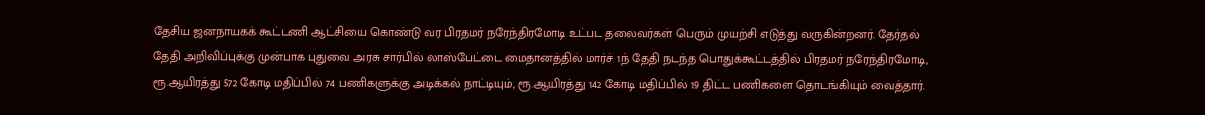தேசிய ஜனநாயகக் கூட்டணி ஆட்சியை கொண்டு வர பிரதமர் நரேந்திரமோடி உட்பட தலைவர்கள் பெரும் முயற்சி எடுத்து வருகின்றனர். தேர்தல் தேதி அறிவிப்புக்கு முன்பாக புதுவை அரசு சார்பில் லாஸ்பேட்டை மைதானத்தில் மார்ச் 1ந் தேதி நடந்த பொதுக்கூட்டத்தில் பிரதமர் நரேந்திரமோடி, ரூ.ஆயிரத்து 572 கோடி மதிப்பில் 74 பணிகளுக்கு அடிக்கல் நாட்டியும், ரூ.ஆயிரத்து 142 கோடி மதிப்பில் 19 திட்ட பணிகளை தொடங்கியும் வைத்தார்.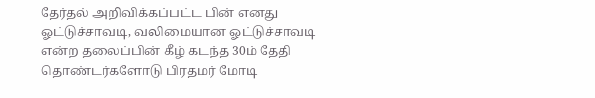தேர்தல் அறிவிக்கப்பட்ட பின் எனது ஓட்டுச்சாவடி, வலிமையான ஓட்டுச்சாவடி என்ற தலைப்பின் கீழ் கடந்த 30ம் தேதி தொண்டர்களோடு பிரதமர் மோடி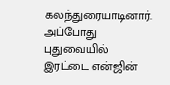கலந்துரையாடினார். அப்போது புதுவையில் இரட்டை என்ஜின்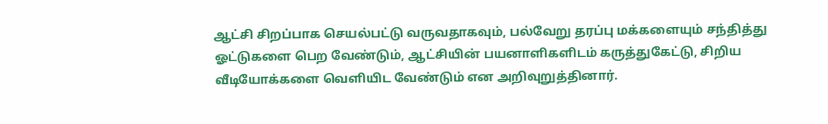ஆட்சி சிறப்பாக செயல்பட்டு வருவதாகவும், பல்வேறு தரப்பு மக்களையும் சந்தித்து ஓட்டுகளை பெற வேண்டும், ஆட்சியின் பயனாளிகளிடம் கருத்துகேட்டு, சிறிய வீடியோக்களை வெளியிட வேண்டும் என அறிவுறுத்தினார்.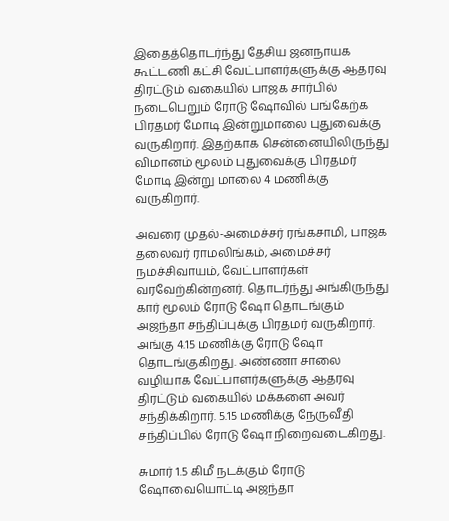இதைத்தொடர்ந்து தேசிய ஜனநாயக கூட்டணி கட்சி வேட்பாளர்களுக்கு ஆதரவு திரட்டும் வகையில் பாஜக சார்பில் நடைபெறும் ரோடு ஷோவில் பங்கேற்க பிரதமர் மோடி இன்றுமாலை புதுவைக்கு வருகிறார். இதற்காக சென்னையிலிருந்து விமானம் மூலம் புதுவைக்கு பிரதமர் மோடி இன்று மாலை 4 மணிக்கு வருகிறார்.

அவரை முதல்-அமைச்சர் ரங்கசாமி, பாஜக தலைவர் ராமலிங்கம், அமைச்சர் நமச்சிவாயம், வேட்பாளர்கள் வரவேற்கின்றனர். தொடர்ந்து அங்கிருந்து கார் மூலம் ரோடு ஷோ தொடங்கும் அஜந்தா சந்திப்புக்கு பிரதமர் வருகிறார். அங்கு 4.15 மணிக்கு ரோடு ஷோ தொடங்குகிறது. அண்ணா சாலை வழியாக வேட்பாளர்களுக்கு ஆதரவு திரட்டும் வகையில் மக்களை அவர் சந்திக்கிறார். 5.15 மணிக்கு நேருவீதி சந்திப்பில் ரோடு ஷோ நிறைவடைகிறது.

சுமார் 1.5 கிமீ நடக்கும் ரோடு ஷோவையொட்டி அஜந்தா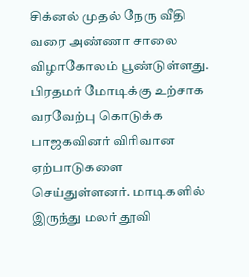சிக்னல் முதல் நேரு வீதி வரை அண்ணா சாலை விழாகோலம் பூண்டுள்ளது. பிரதமர் மோடிக்கு உற்சாக வரவேற்பு கொடுக்க பாஜகவினர் விரிவான ஏற்பாடுகளை செய்துள்ளனர். மாடிகளில் இருந்து மலர் தூவி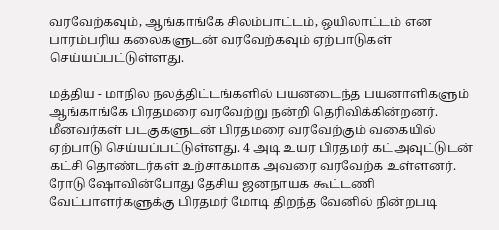வரவேற்கவும், ஆங்காங்கே சிலம்பாட்டம், ஒயிலாட்டம் என பாரம்பரிய கலைகளுடன் வரவேற்கவும் ஏற்பாடுகள் செய்யப்பட்டுள்ளது.

மத்திய - மாநில நலத்திட்டங்களில் பயனடைந்த பயனாளிகளும் ஆங்காங்கே பிரதமரை வரவேற்று நன்றி தெரிவிக்கின்றனர். மீனவர்கள் படகுகளுடன் பிரதமரை வரவேற்கும் வகையில் ஏற்பாடு செய்யப்பட்டுள்ளது. 4 அடி உயர பிரதமர் கட்அவுட்டுடன் கட்சி தொண்டர்கள் உற்சாகமாக அவரை வரவேற்க உள்ளனர். ரோடு ஷோவின்போது தேசிய ஜனநாயக கூட்டணி வேட்பாளர்களுக்கு பிரதமர் மோடி திறந்த வேனில் நின்றபடி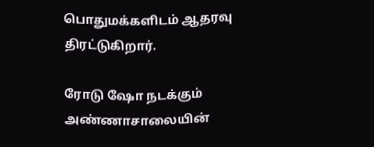பொதுமக்களிடம் ஆதரவு திரட்டுகிறார்.

ரோடு ஷோ நடக்கும் அண்ணாசாலையின்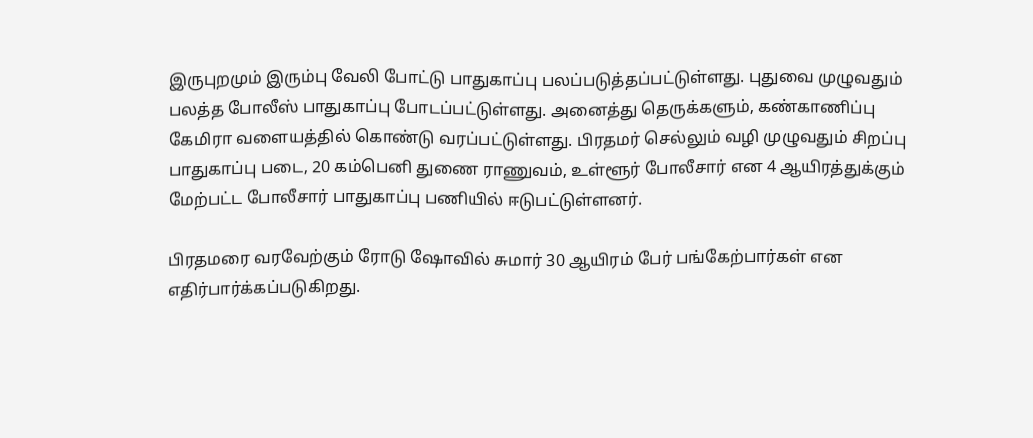இருபுறமும் இரும்பு வேலி போட்டு பாதுகாப்பு பலப்படுத்தப்பட்டுள்ளது. புதுவை முழுவதும் பலத்த போலீஸ் பாதுகாப்பு போடப்பட்டுள்ளது. அனைத்து தெருக்களும், கண்காணிப்பு கேமிரா வளையத்தில் கொண்டு வரப்பட்டுள்ளது. பிரதமர் செல்லும் வழி முழுவதும் சிறப்பு பாதுகாப்பு படை, 20 கம்பெனி துணை ராணுவம், உள்ளூர் போலீசார் என 4 ஆயிரத்துக்கும் மேற்பட்ட போலீசார் பாதுகாப்பு பணியில் ஈடுபட்டுள்ளனர்.

பிரதமரை வரவேற்கும் ரோடு ஷோவில் சுமார் 30 ஆயிரம் பேர் பங்கேற்பார்கள் என எதிர்பார்க்கப்படுகிறது.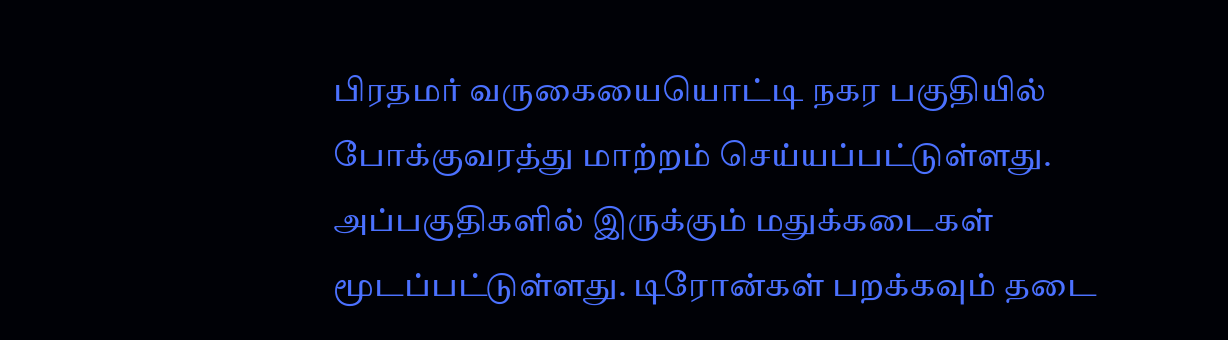பிரதமர் வருகையையொட்டி நகர பகுதியில் போக்குவரத்து மாற்றம் செய்யப்பட்டுள்ளது. அப்பகுதிகளில் இருக்கும் மதுக்கடைகள் மூடப்பட்டுள்ளது. டிரோன்கள் பறக்கவும் தடை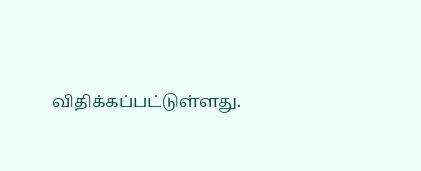விதிக்கப்பட்டுள்ளது.